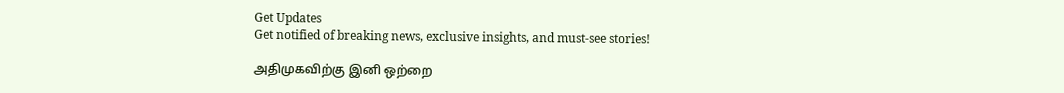Get Updates
Get notified of breaking news, exclusive insights, and must-see stories!

அதிமுகவிற்கு இனி ஒற்றை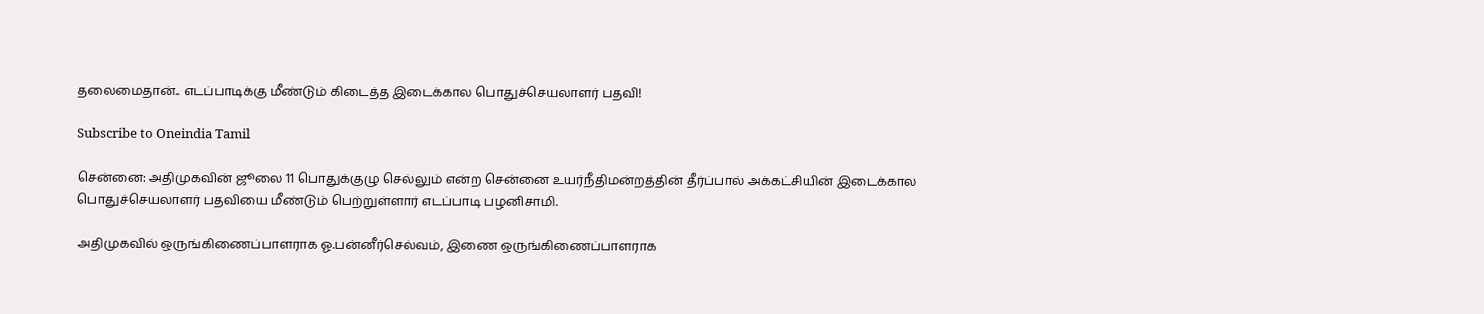தலைமைதான்.. எடப்பாடிக்கு மீண்டும் கிடைத்த இடைக்கால பொதுச்செயலாளர் பதவி!

Subscribe to Oneindia Tamil

சென்னை: அதிமுகவின் ஜூலை 11 பொதுக்குழு செல்லும் என்ற சென்னை உயர்நீதிமன்றத்தின் தீர்ப்பால் அக்கட்சியின் இடைக்கால பொதுச்செயலாளர் பதவியை மீண்டும் பெற்றுள்ளார் எடப்பாடி பழனிசாமி.

அதிமுகவில் ஒருங்கிணைப்பாளராக ஓ.பன்னீர்செல்வம், இணை ஒருங்கிணைப்பாளராக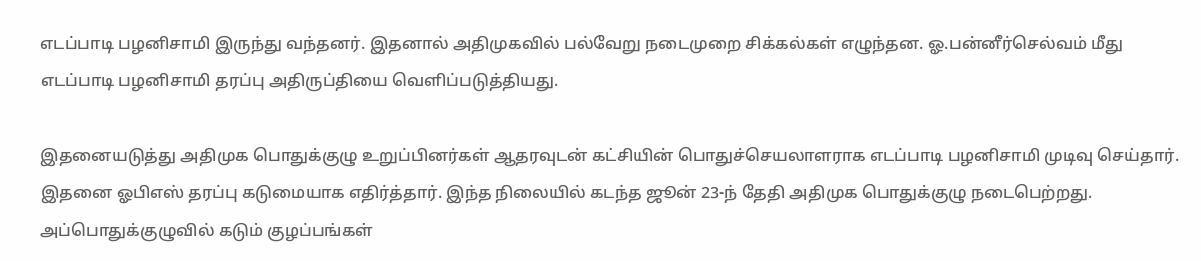எடப்பாடி பழனிசாமி இருந்து வந்தனர். இதனால் அதிமுகவில் பல்வேறு நடைமுறை சிக்கல்கள் எழுந்தன. ஓ.பன்னீர்செல்வம் மீது எடப்பாடி பழனிசாமி தரப்பு அதிருப்தியை வெளிப்படுத்தியது.

இதனையடுத்து அதிமுக பொதுக்குழு உறுப்பினர்கள் ஆதரவுடன் கட்சியின் பொதுச்செயலாளராக எடப்பாடி பழனிசாமி முடிவு செய்தார். இதனை ஓபிஎஸ் தரப்பு கடுமையாக எதிர்த்தார். இந்த நிலையில் கடந்த ஜூன் 23-ந் தேதி அதிமுக பொதுக்குழு நடைபெற்றது. அப்பொதுக்குழுவில் கடும் குழப்பங்கள்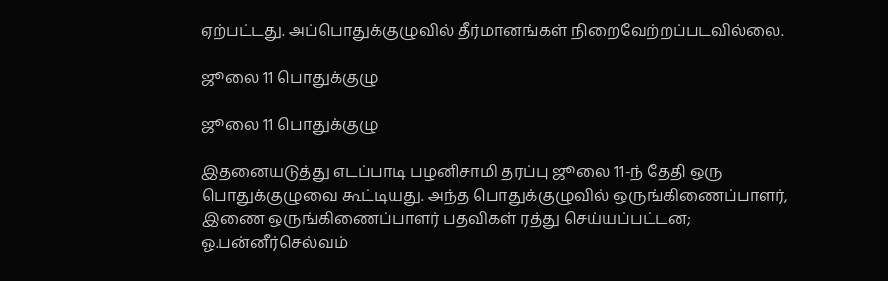ஏற்பட்டது. அப்பொதுக்குழுவில் தீர்மானங்கள் நிறைவேற்றப்படவில்லை.

ஜூலை 11 பொதுக்குழு

ஜூலை 11 பொதுக்குழு

இதனையடுத்து எடப்பாடி பழனிசாமி தரப்பு ஜூலை 11-ந் தேதி ஒரு பொதுக்குழுவை கூட்டியது. அந்த பொதுக்குழுவில் ஒருங்கிணைப்பாளர், இணை ஒருங்கிணைப்பாளர் பதவிகள் ரத்து செய்யப்பட்டன; ஓ.பன்னீர்செல்வம்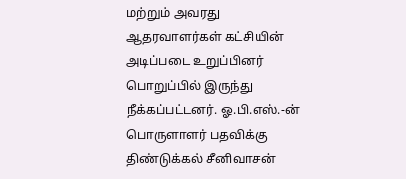மற்றும் அவரது ஆதரவாளர்கள் கட்சியின் அடிப்படை உறுப்பினர் பொறுப்பில் இருந்து நீக்கப்பட்டனர். ஓ.பி.எஸ்.-ன் பொருளாளர் பதவிக்கு திண்டுக்கல் சீனிவாசன்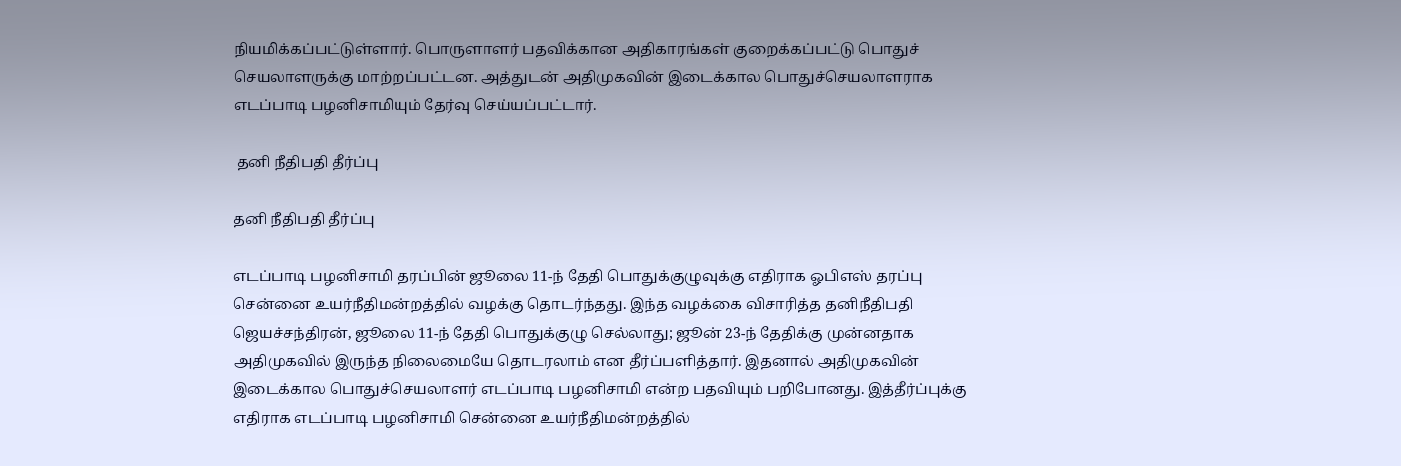நியமிக்கப்பட்டுள்ளார். பொருளாளர் பதவிக்கான அதிகாரங்கள் குறைக்கப்பட்டு பொதுச் செயலாளருக்கு மாற்றப்பட்டன. அத்துடன் அதிமுகவின் இடைக்கால பொதுச்செயலாளராக எடப்பாடி பழனிசாமியும் தேர்வு செய்யப்பட்டார்.

 தனி நீதிபதி தீர்ப்பு

தனி நீதிபதி தீர்ப்பு

எடப்பாடி பழனிசாமி தரப்பின் ஜூலை 11-ந் தேதி பொதுக்குழுவுக்கு எதிராக ஓபிஎஸ் தரப்பு சென்னை உயர்நீதிமன்றத்தில் வழக்கு தொடர்ந்தது. இந்த வழக்கை விசாரித்த தனிநீதிபதி ஜெயச்சந்திரன், ஜூலை 11-ந் தேதி பொதுக்குழு செல்லாது; ஜூன் 23-ந் தேதிக்கு முன்னதாக அதிமுகவில் இருந்த நிலைமையே தொடரலாம் என தீர்ப்பளித்தார். இதனால் அதிமுகவின் இடைக்கால பொதுச்செயலாளர் எடப்பாடி பழனிசாமி என்ற பதவியும் பறிபோனது. இத்தீர்ப்புக்கு எதிராக எடப்பாடி பழனிசாமி சென்னை உயர்நீதிமன்றத்தில்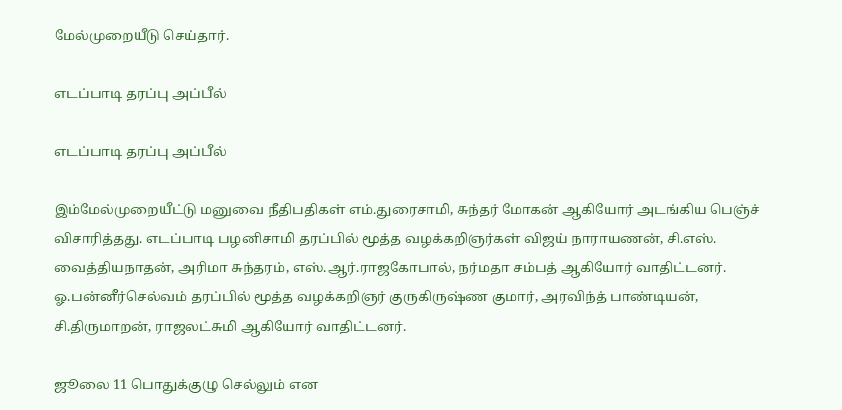மேல்முறையீடு செய்தார்.

எடப்பாடி தரப்பு அப்பீல்

எடப்பாடி தரப்பு அப்பீல்

இம்மேல்முறையீட்டு மனுவை நீதிபதிகள் எம்.துரைசாமி, சுந்தர் மோகன் ஆகியோர் அடங்கிய பெஞ்ச் விசாரித்தது. எடப்பாடி பழனிசாமி தரப்பில் மூத்த வழக்கறிஞர்கள் விஜய் நாராயணன், சி.எஸ். வைத்தியநாதன், அரிமா சுந்தரம், எஸ்.ஆர்.ராஜகோபால், நர்மதா சம்பத் ஆகியோர் வாதிட்டனர். ஓ.பன்னீர்செல்வம் தரப்பில் மூத்த வழக்கறிஞர் குருகிருஷ்ண குமார், அரவிந்த் பாண்டியன், சி.திருமாறன், ராஜலட்சுமி ஆகியோர் வாதிட்டனர்.

ஜூலை 11 பொதுக்குழு செல்லும் என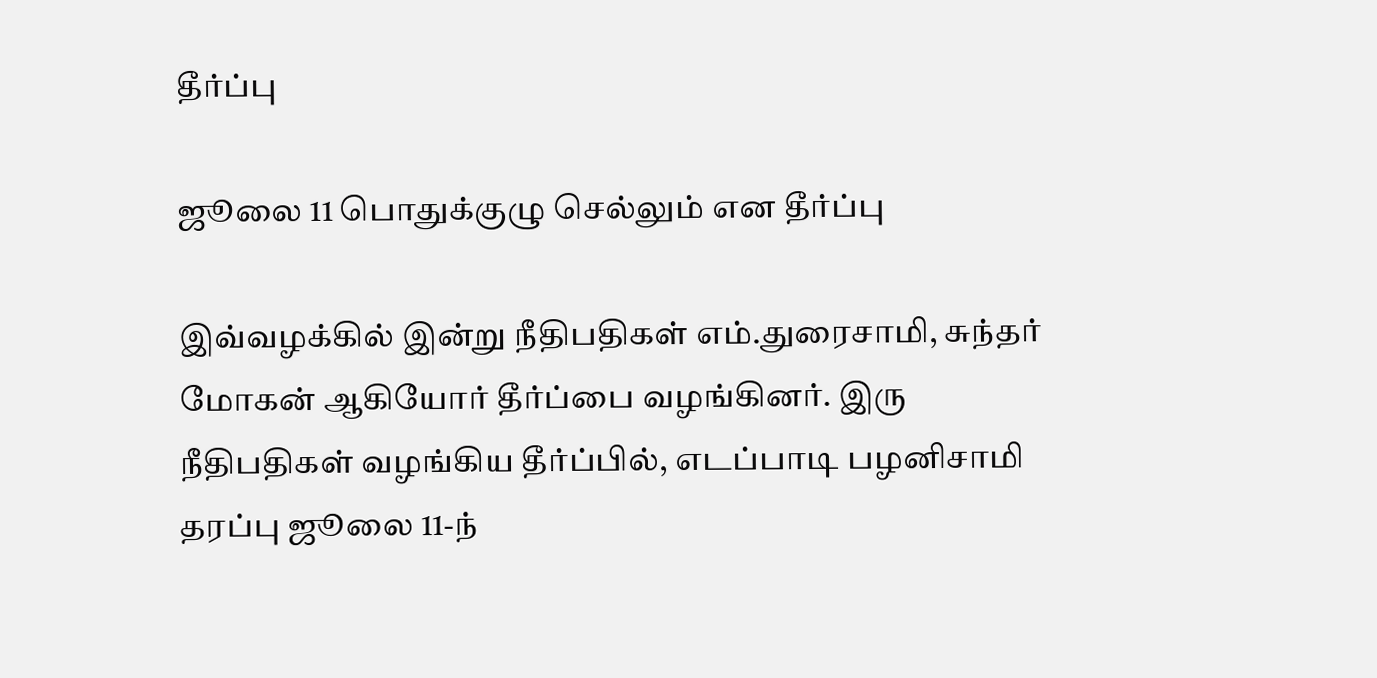தீர்ப்பு

ஜூலை 11 பொதுக்குழு செல்லும் என தீர்ப்பு

இவ்வழக்கில் இன்று நீதிபதிகள் எம்.துரைசாமி, சுந்தர் மோகன் ஆகியோர் தீர்ப்பை வழங்கினர். இரு நீதிபதிகள் வழங்கிய தீர்ப்பில், எடப்பாடி பழனிசாமி தரப்பு ஜூலை 11-ந்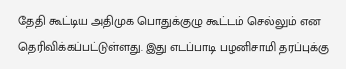தேதி கூட்டிய அதிமுக பொதுக்குழு கூட்டம் செல்லும் என தெரிவிக்கப்பட்டுள்ளது. இது எடப்பாடி பழனிசாமி தரப்புக்கு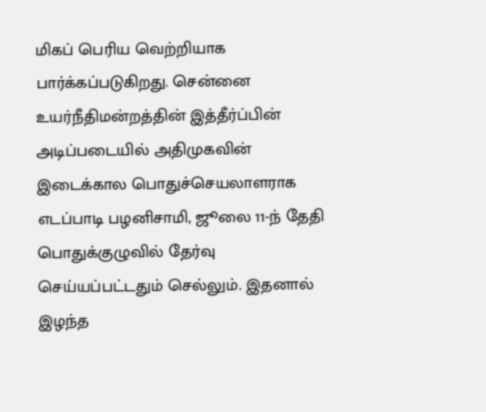மிகப் பெரிய வெற்றியாக பார்க்கப்படுகிறது. சென்னை உயர்நீதிமன்றத்தின் இத்தீர்ப்பின் அடிப்படையில் அதிமுகவின் இடைக்கால பொதுச்செயலாளராக எடப்பாடி பழனிசாமி, ஜூலை 11-ந் தேதி பொதுக்குழுவில் தேர்வு செய்யப்பட்டதும் செல்லும். இதனால் இழந்த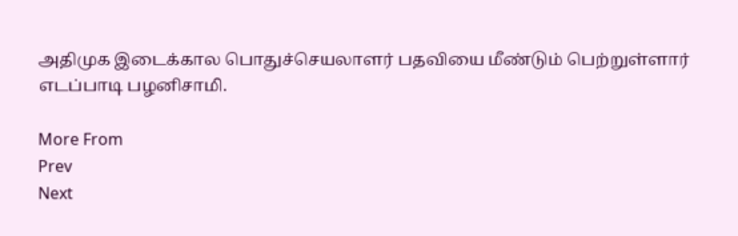அதிமுக இடைக்கால பொதுச்செயலாளர் பதவியை மீண்டும் பெற்றுள்ளார் எடப்பாடி பழனிசாமி.

More From
Prev
Next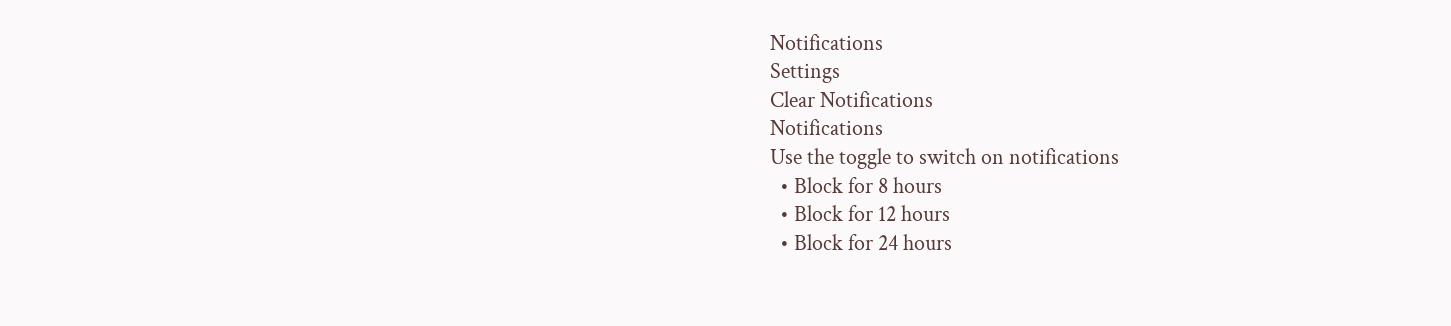Notifications
Settings
Clear Notifications
Notifications
Use the toggle to switch on notifications
  • Block for 8 hours
  • Block for 12 hours
  • Block for 24 hours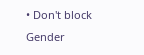• Don't block
Gender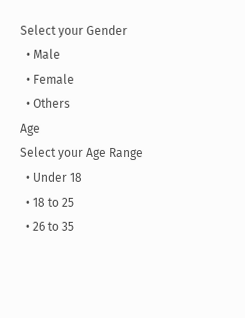Select your Gender
  • Male
  • Female
  • Others
Age
Select your Age Range
  • Under 18
  • 18 to 25
  • 26 to 35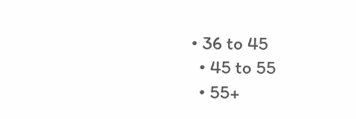• 36 to 45
  • 45 to 55
  • 55+